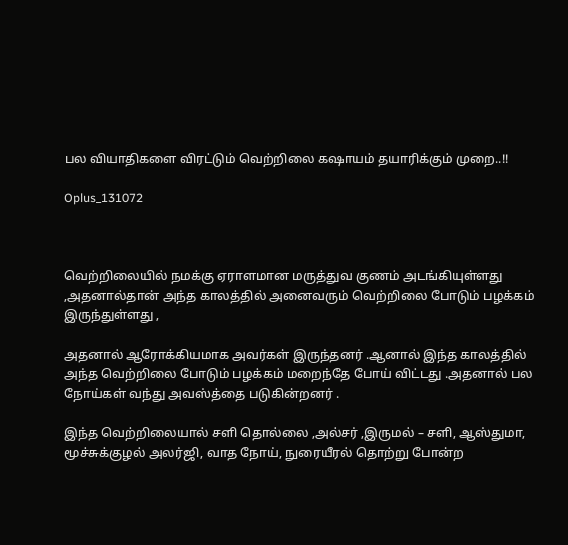பல வியாதிகளை விரட்டும் வெற்றிலை கஷாயம் தயாரிக்கும் முறை..!!

Oplus_131072



வெற்றிலையில் நமக்கு ஏராளமான மருத்துவ குணம் அடங்கியுள்ளது ,அதனால்தான் அந்த காலத்தில் அனைவரும் வெற்றிலை போடும் பழக்கம் இருந்துள்ளது ,

அதனால் ஆரோக்கியமாக அவர்கள் இருந்தனர் .ஆனால் இந்த காலத்தில் அந்த வெற்றிலை போடும் பழக்கம் மறைந்தே போய் விட்டது .அதனால் பல நோய்கள் வந்து அவஸ்த்தை படுகின்றனர் .

இந்த வெற்றிலையால் சளி தொல்லை ,அல்சர் ,இருமல் – சளி, ஆஸ்துமா, மூச்சுக்குழல் அலர்ஜி, வாத நோய், நுரையீரல் தொற்று போன்ற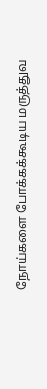நோய்களை போக்கக்கூடிய மருத்துவ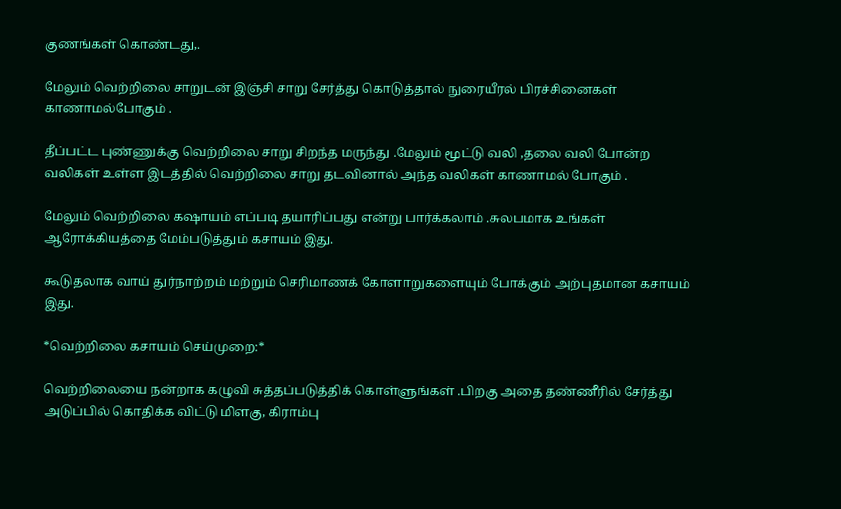குணங்கள் கொண்டது,.

மேலும் வெற்றிலை சாறுடன் இஞ்சி சாறு சேர்த்து கொடுத்தால் நுரையீரல் பிரச்சினைகள் காணாமல்போகும் .

தீப்பட்ட புண்ணுக்கு வெற்றிலை சாறு சிறந்த மருந்து .மேலும் மூட்டு வலி ,தலை வலி போன்ற வலிகள் உள்ள இடத்தில் வெற்றிலை சாறு தடவினால் அந்த வலிகள் காணாமல் போகும் .

மேலும் வெற்றிலை கஷாயம் எப்படி தயாரிப்பது என்று பார்க்கலாம் .சுலபமாக உங்கள் ஆரோக்கியத்தை மேம்படுத்தும் கசாயம் இது.

கூடுதலாக வாய் துர்நாற்றம் மற்றும் செரிமாணக் கோளாறுகளையும் போக்கும் அற்புதமான கசாயம் இது.

*வெற்றிலை கசாயம் செய்முறை:*

வெற்றிலையை நன்றாக கழுவி சுத்தப்படுத்திக் கொள்ளுங்கள் .பிறகு அதை தண்ணீரில் சேர்த்து அடுப்பில் கொதிக்க விட்டு மிளகு, கிராம்பு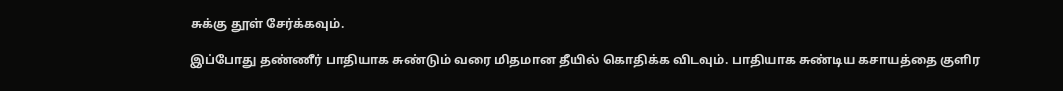சுக்கு தூள் சேர்க்கவும்.

இப்போது தண்ணீர் பாதியாக சுண்டும் வரை மிதமான தீயில் கொதிக்க விடவும். பாதியாக சுண்டிய கசாயத்தை குளிர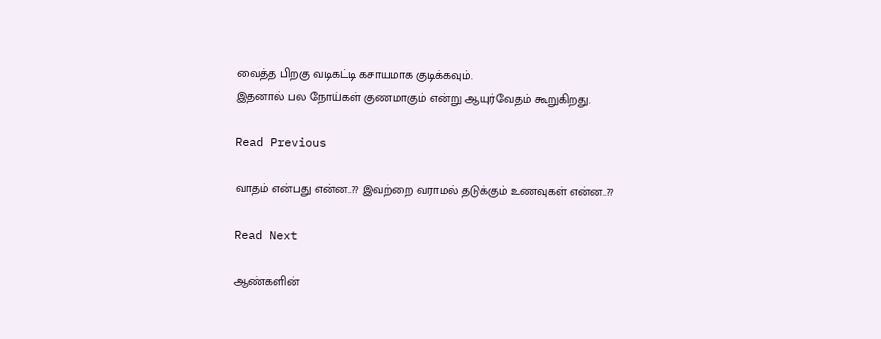வைத்த பிறகு வடிகட்டி கசாயமாக குடிக்கவும்.
இதனால் பல நோய்கள் குணமாகும் என்று ஆயுர்வேதம் கூறுகிறது.

Read Previous

வாதம் என்பது என்ன..?? இவற்றை வராமல் தடுக்கும் உணவுகள் என்ன..??

Read Next

ஆண்களின்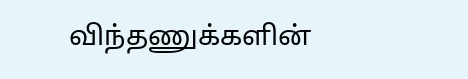விந்தணுக்களின்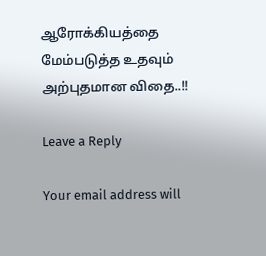ஆரோக்கியத்தை மேம்படுத்த உதவும் அற்புதமான விதை..!!

Leave a Reply

Your email address will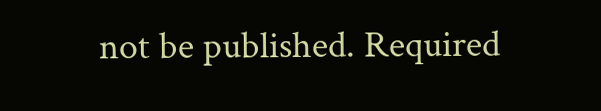not be published. Required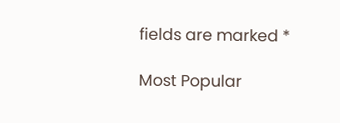fields are marked *

Most Popular